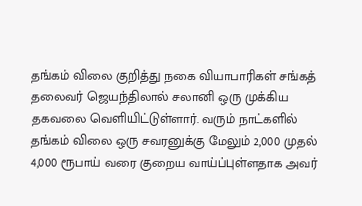தங்கம் விலை குறித்து நகை வியாபாரிகள் சங்கத் தலைவர் ஜெயந்திலால் சலானி ஒரு முக்கிய தகவலை வெளியிட்டுள்ளார். வரும் நாட்களில் தங்கம் விலை ஒரு சவரனுக்கு மேலும் 2,000 முதல் 4,000 ரூபாய் வரை குறைய வாய்ப்புள்ளதாக அவர்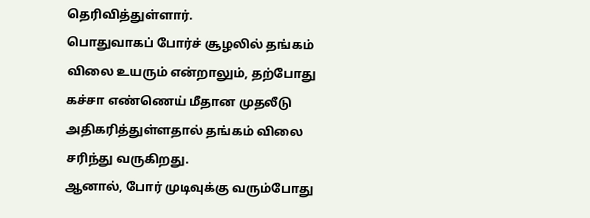தெரிவித்துள்ளார்.
பொதுவாகப் போர்ச் சூழலில் தங்கம் விலை உயரும் என்றாலும், தற்போது கச்சா எண்ணெய் மீதான முதலீடு அதிகரித்துள்ளதால் தங்கம் விலை சரிந்து வருகிறது.
ஆனால், போர் முடிவுக்கு வரும்போது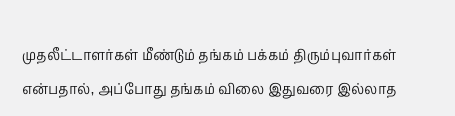முதலீட்டாளர்கள் மீண்டும் தங்கம் பக்கம் திரும்புவார்கள் என்பதால், அப்போது தங்கம் விலை இதுவரை இல்லாத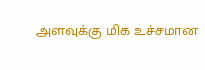அளவுக்கு மிக உச்சமான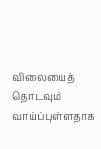விலையைத் தொடவும் வாய்ப்புள்ளதாக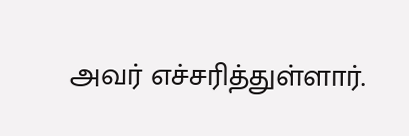அவர் எச்சரித்துள்ளார்.